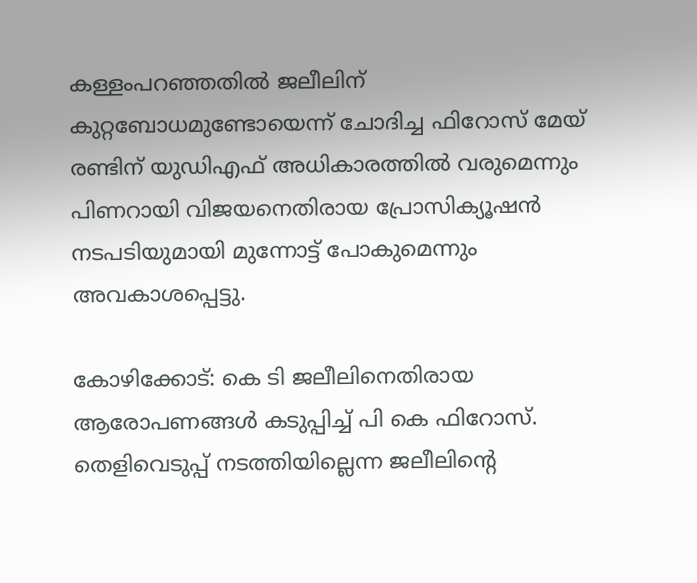കള്ളംപറഞ്ഞതിൽ ജലീലിന് കുറ്റബോധമുണ്ടോയെന്ന് ചോദിച്ച ഫിറോസ് മേയ് രണ്ടിന് യുഡിഎഫ് അധികാരത്തിൽ വരുമെന്നും പിണറായി വിജയനെതിരായ പ്രോസിക്യൂഷൻ നടപടിയുമായി മുന്നോട്ട് പോകുമെന്നും അവകാശപ്പെട്ടു.

കോഴിക്കോട്: കെ ടി ജലീലിനെതിരായ ആരോപണങ്ങൾ കടുപ്പിച്ച് പി കെ ഫിറോസ്. തെളിവെടുപ്പ് നടത്തിയില്ലെന്ന ജലീലിന്റെ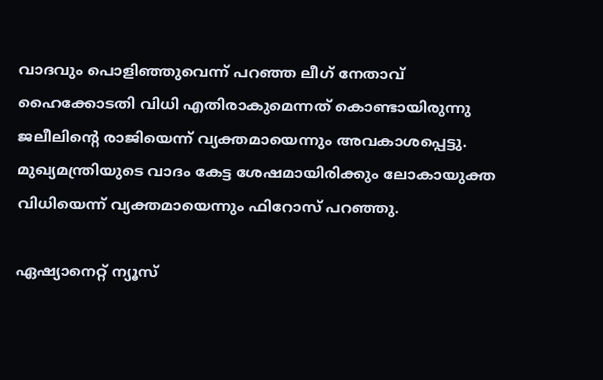വാദവും പൊളിഞ്ഞുവെന്ന് പറഞ്ഞ ലീഗ് നേതാവ് ഹൈക്കോടതി വിധി എതിരാകുമെന്നത് കൊണ്ടായിരുന്നു ജലീലിന്റെ രാജിയെന്ന് വ്യക്തമായെന്നും അവകാശപ്പെട്ടു. മുഖ്യമന്ത്രിയുടെ വാദം കേട്ട ശേഷമായിരിക്കും ലോകായുക്ത വിധിയെന്ന് വ്യക്തമായെന്നും ഫിറോസ് പറഞ്ഞു.

ഏഷ്യാനെറ്റ് ന്യൂസ്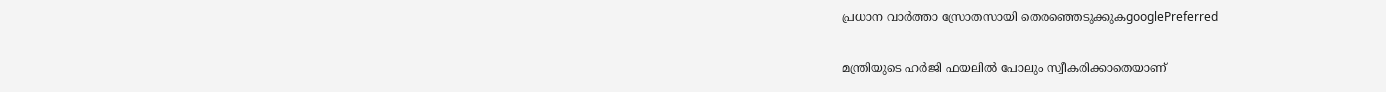പ്രധാന വാർത്താ സ്രോതസായി തെരഞ്ഞെടുക്കുകgooglePreferred

മന്ത്രിയുടെ ഹ‌‌‌‌ർജി ഫയലിൽ പോലും സ്വീകരിക്കാതെയാണ്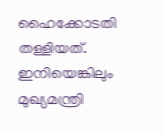ഹൈക്കോടതി തള്ളിയത്. ഇനിയെങ്കിലും മുഖ്യമന്ത്രി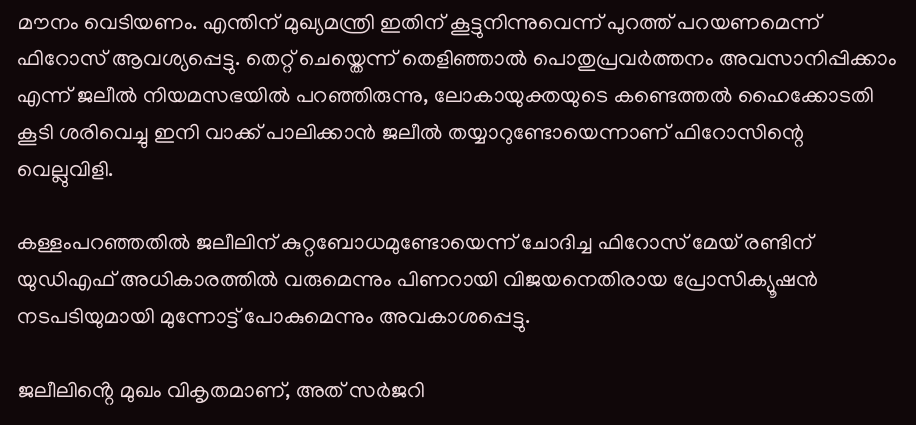മൗനം വെടിയണം. എന്തിന് മുഖ്യമന്ത്രി ഇതിന് കൂട്ടുനിന്നുവെന്ന് പുറത്ത് പറയണമെന്ന് ഫിറോസ് ആവശ്യപ്പെട്ടു. തെറ്റ് ചെയ്തെന്ന് തെളിഞ്ഞാൽ പൊതുപ്രവർത്തനം അവസാനിപ്പിക്കാം എന്ന് ജലീൽ നിയമസഭയിൽ പറഞ്ഞിരുന്നു, ലോകായുക്തയുടെ കണ്ടെത്തൽ ഹൈക്കോടതി കൂടി ശരിവെച്ചു ഇനി വാക്ക് പാലിക്കാൻ ജലീൽ തയ്യാറുണ്ടോയെന്നാണ് ഫിറോസിന്റെ വെല്ലുവിളി.

കള്ളംപറഞ്ഞതിൽ ജലീലിന് കുറ്റബോധമുണ്ടോയെന്ന് ചോദിച്ച ഫിറോസ് മേയ് രണ്ടിന് യുഡിഎഫ് അധികാരത്തിൽ വരുമെന്നും പിണറായി വിജയനെതിരായ പ്രോസിക്യൂഷൻ നടപടിയുമായി മുന്നോട്ട് പോകുമെന്നും അവകാശപ്പെട്ടു.

ജലീലിൻ്റെ മുഖം വികൃതമാണ്, അത് സർജറി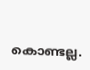കൊണ്ടല്ല.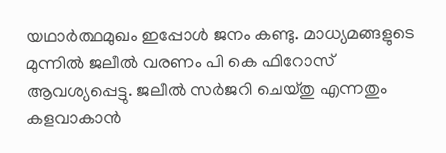യഥാർത്ഥമുഖം ഇപ്പോൾ ജനം കണ്ടു. മാധ്യമങ്ങളുടെ മുന്നിൽ ജലീൽ വരണം പി കെ ഫിറോസ് ആവശ്യപ്പെട്ടു. ജലീൽ സർജറി ചെയ്തു എന്നതും കളവാകാൻ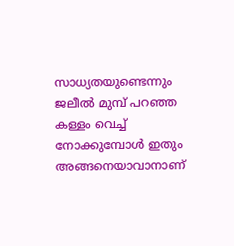സാധ്യതയുണ്ടെന്നും ജലീൽ മുമ്പ് പറഞ്ഞ കള്ളം വെച്ച് നോക്കുമ്പോൾ ഇതും അങ്ങനെയാവാനാണ്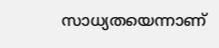സാധ്യതയെന്നാണ്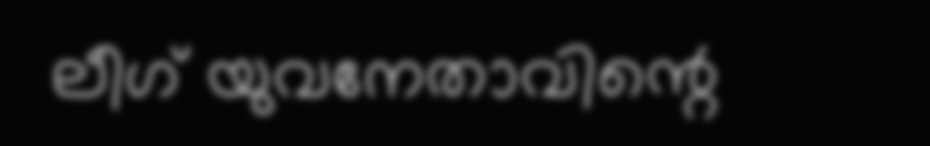ലീഗ് യുവനേതാവിന്റെ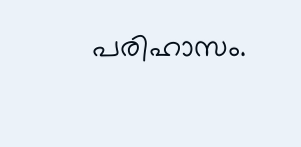പരിഹാസം.